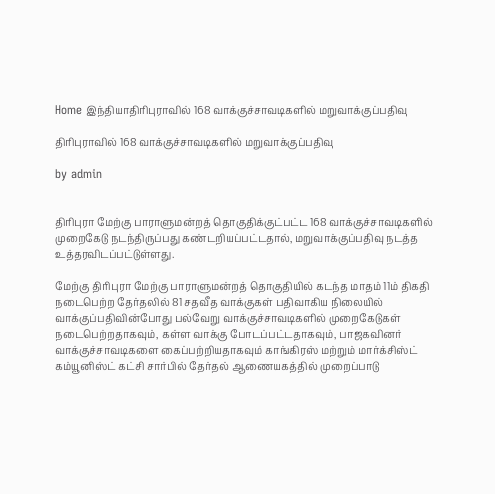Home இந்தியாதிரிபுராவில் 168 வாக்குச்சாவடிகளில் மறுவாக்குப்பதிவு

திரிபுராவில் 168 வாக்குச்சாவடிகளில் மறுவாக்குப்பதிவு

by admin


திரிபுரா மேற்கு பாராளுமன்றத் தொகுதிக்குட்பட்ட 168 வாக்குச்சாவடிகளில் முறைகேடு நடந்திருப்பது கண்டறியப்பட்டதால், மறுவாக்குப்பதிவு நடத்த உத்தரவிடப்பட்டுள்ளது.

மேற்கு திரிபுரா மேற்கு பாராளுமன்றத் தொகுதியில் கடந்த மாதம் 11ம் திகதி நடைபெற்ற தேர்தலில் 81 சதவீத வாக்குகள் பதிவாகிய நிலையில் வாக்குப்பதிவின்போது பல்வேறு வாக்குச்சாவடிகளில் முறைகேடுகள் நடைபெற்றதாகவும், கள்ள வாக்கு போடப்பட்டதாகவும், பாஜகவினர் வாக்குச்சாவடிகளை கைப்பற்றியதாகவும் காங்கிரஸ் மற்றும் மார்க்சிஸ்ட் கம்யூனிஸ்ட் கட்சி சார்பில் தேர்தல் ஆணையகத்தில் முறைப்பாடு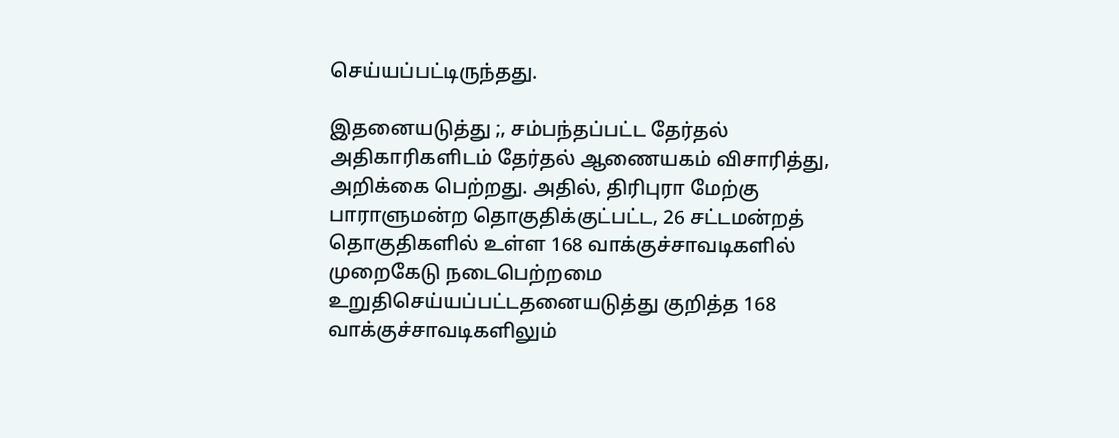செய்யப்பட்டிருந்தது.

இதனையடுத்து ;, சம்பந்தப்பட்ட தேர்தல் அதிகாரிகளிடம் தேர்தல் ஆணையகம் விசாரித்து, அறிக்கை பெற்றது. அதில், திரிபுரா மேற்கு பாராளுமன்ற தொகுதிக்குட்பட்ட, 26 சட்டமன்றத் தொகுதிகளில் உள்ள 168 வாக்குச்சாவடிகளில் முறைகேடு நடைபெற்றமை உறுதிசெய்யப்பட்டதனையடுத்து குறித்த 168 வாக்குச்சாவடிகளிலும்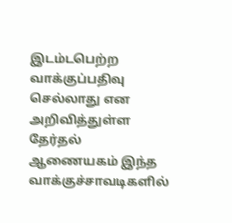இடம்டபெற்ற வாக்குப்பதிவு செல்லாது என அறிவித்துள்ள தேர்தல் ஆணையகம் இந்த வாக்குச்சாவடிகளில்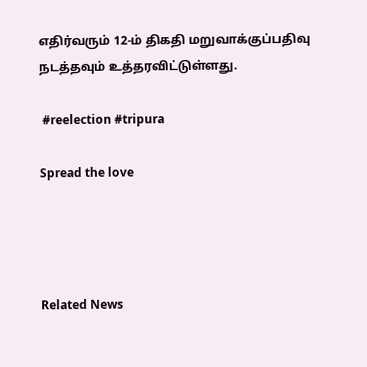எதிர்வரும் 12-ம் திகதி மறுவாக்குப்பதிவு நடத்தவும் உத்தரவிட்டுள்ளது.

 #reelection #tripura

Spread the love




Related News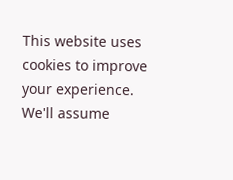This website uses cookies to improve your experience. We'll assume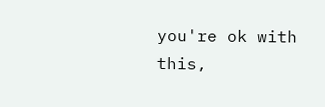you're ok with this,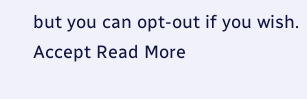but you can opt-out if you wish. Accept Read More